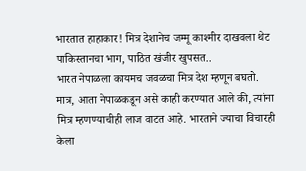भारतात हाहाकार! मित्र देशानेच जम्मू काश्मीर दाखवला थेट पाकिस्तानचा भाग, पाठित खंजीर खुपसत..
भारत नेपाळला कायमच जवळचा मित्र देश म्हणून बघतो. मात्र, आता नेपाळकडून असे काही करण्यात आले की, त्यांना मित्र म्हणण्याचीही लाज वाटत आहे. भारताने ज्याचा विचारही केला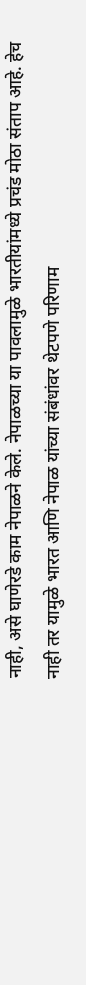नाही, असे घाणेरडे काम नेपाळने केले. नेपाळच्या या पावलामुळे भारतीयांमध्ये प्रचंड मोठा संताप आहे. हेच नाही तर यामुळे भारत आणि नेपाळ यांच्या संबंधांवर थेटपणे परिणाम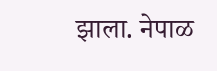झाला. नेपाळ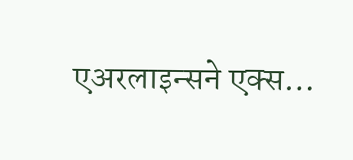एअरलाइन्सने एक्स…